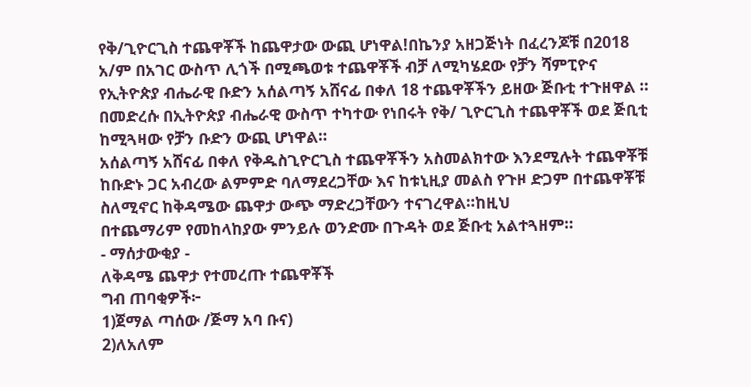የቅ/ጊዮርጊስ ተጨዋቾች ከጨዋታው ውጪ ሆነዋል!በኬንያ አዘጋጅነት በፈረንጆቹ በ2018 አ/ም በአገር ውስጥ ሊጎች በሚጫወቱ ተጨዋቾች ብቻ ለሚካሄደው የቻን ሻምፒዮና የኢትዮጵያ ብሔራዊ ቡድን አሰልጣኝ አሸናፊ በቀለ 18 ተጨዋቾችን ይዘው ጅቡቲ ተጉዘዋል ።
በመድረሱ በኢትዮጵያ ብሔራዊ ውስጥ ተካተው የነበሩት የቅ/ ጊዮርጊስ ተጨዋቾች ወደ ጅቢቲ ከሚጓዛው የቻን ቡድን ውጪ ሆነዋል።
አሰልጣኝ አሸናፊ በቀለ የቅዱስጊዮርጊስ ተጨዋቾችን አስመልክተው እንደሚሉት ተጨዋቾቹ ከቡድኑ ጋር አብረው ልምምድ ባለማደረጋቸው እና ከቱኒዚያ መልስ የጉዞ ድጋም በተጨዋቾቹ ስለሚኖር ከቅዳሜው ጨዋታ ውጭ ማድረጋቸውን ተናገረዋል።ከዚህ
በተጨማሪም የመከላከያው ምንይሉ ወንድሙ በጉዳት ወደ ጅቡቲ አልተጓዘም።
- ማሰታውቂያ -
ለቅዳሜ ጨዋታ የተመረጡ ተጨዋቾች
ግብ ጠባቂዎች፦
1)ጀማል ጣሰው /ጅማ አባ ቡና)
2)ለአለም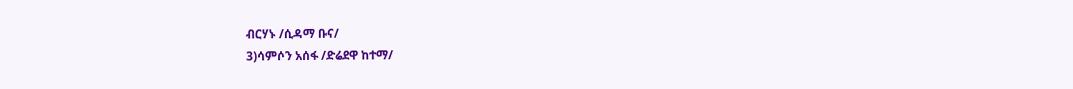ብርሃኑ /ሲዳማ ቡና/
3)ሳምሶን አሰፋ /ድሬደዋ ከተማ/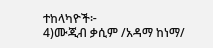ተከላካዮች፦
4)ሙጂብ ቃሲም /አዳማ ከነማ/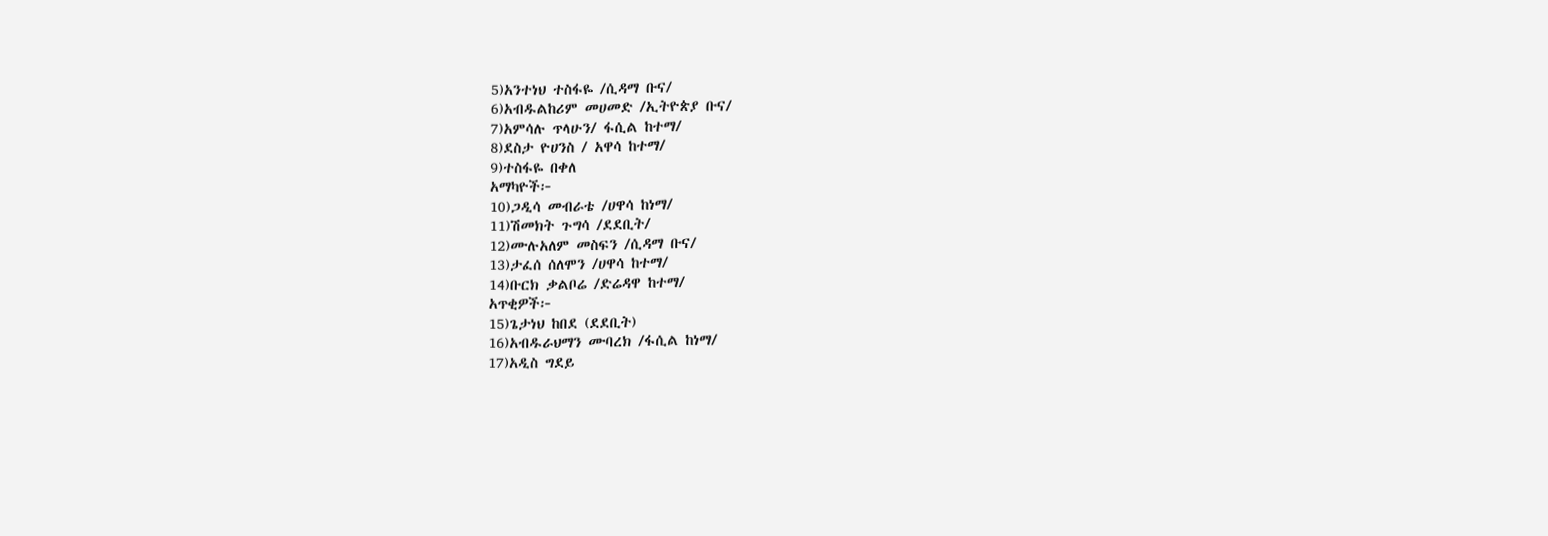5)አንተነህ ተስፋዬ /ሲዳማ ቡና/
6)አብዱልከሪም መሀመድ /ኢትዮጵያ ቡና/
7)አምሳሉ ጥላሁን/ ፋሲል ከተማ/
8)ደስታ ዮሀንስ / አዋሳ ከተማ/
9)ተስፋዬ በቀለ
አማካዮች፦
10)ጋዲሳ መብራቴ /ሀዋሳ ከነማ/
11)ሽመክት ጉግሳ /ደደቢት/
12)ሙሉአለም መስፍን /ሲዳማ ቡና/
13)ታፈሰ ሰለሞን /ሀዋሳ ከተማ/
14)ቡርክ ቃልቦሬ /ድሬዳዋ ከተማ/
አጥቂዎች፦
15)ጌታነህ ከበደ (ደደቢት)
16)አብዱራህማን ሙባረክ /ፋሲል ከነማ/
17)አዲስ ግደይ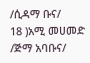/ሲዳማ ቡና/
18 )አሚ መሀመድ /ጅማ አባቡና/